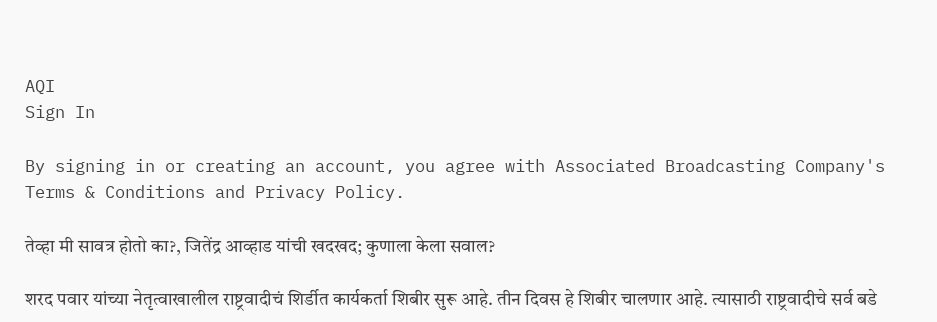AQI
Sign In

By signing in or creating an account, you agree with Associated Broadcasting Company's Terms & Conditions and Privacy Policy.

तेव्हा मी सावत्र होतो का?, जितेंद्र आव्हाड यांची खदखद; कुणाला केला सवाल?

शरद पवार यांच्या नेतृत्वाखालील राष्ट्रवादीचं शिर्डीत कार्यकर्ता शिबीर सुरू आहे. तीन दिवस हे शिबीर चालणार आहे. त्यासाठी राष्ट्रवादीचे सर्व बडे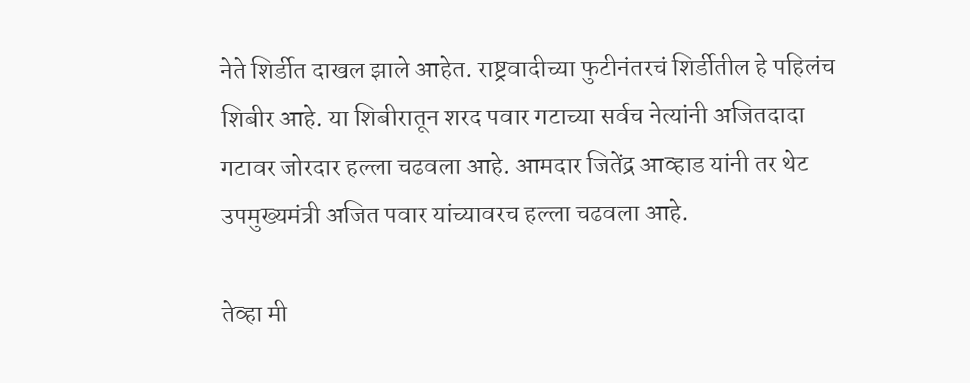नेते शिर्डीत दाखल झाले आहेत. राष्ट्रवादीच्या फुटीनंतरचं शिर्डीतील हे पहिलंच शिबीर आहे. या शिबीरातून शरद पवार गटाच्या सर्वच नेत्यांनी अजितदादा गटावर जोरदार हल्ला चढवला आहे. आमदार जितेंद्र आव्हाड यांनी तर थेट उपमुख्यमंत्री अजित पवार यांच्यावरच हल्ला चढवला आहे.

तेव्हा मी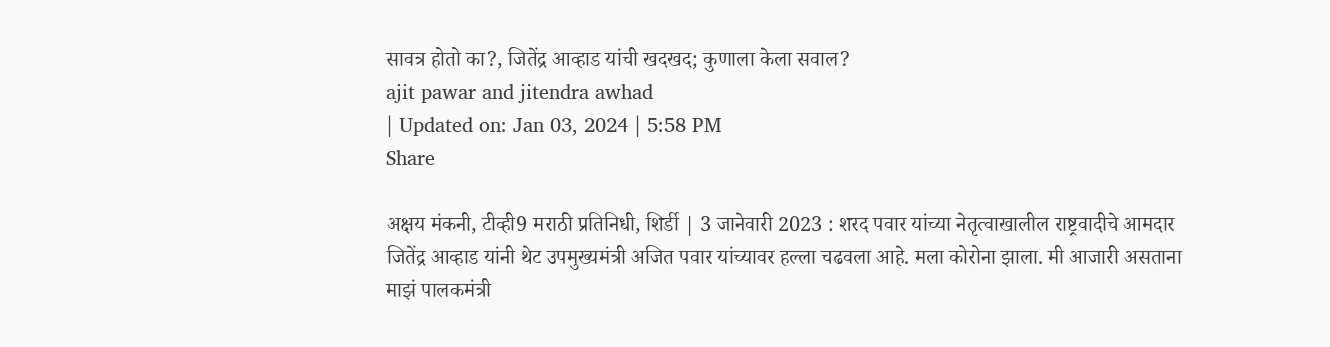सावत्र होतो का?, जितेंद्र आव्हाड यांची खदखद; कुणाला केला सवाल?
ajit pawar and jitendra awhad
| Updated on: Jan 03, 2024 | 5:58 PM
Share

अक्षय मंकनी, टीव्ही9 मराठी प्रतिनिधी, शिर्डी | 3 जानेवारी 2023 : शरद पवार यांच्या नेतृत्वाखालील राष्ट्रवादीचे आमदार जितेंद्र आव्हाड यांनी थेट उपमुख्यमंत्री अजित पवार यांच्यावर हल्ला चढवला आहे. मला कोरोना झाला. मी आजारी असताना माझं पालकमंत्री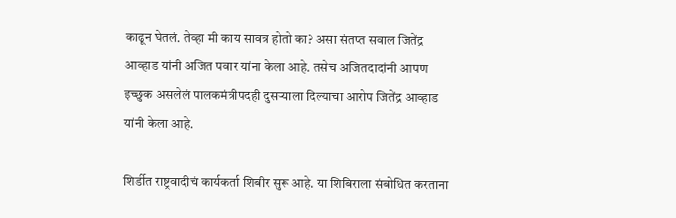काढून घेतलं. तेव्हा मी काय सावत्र होतो का? असा संतप्त सवाल जितेंद्र आव्हाड यांनी अजित पवार यांना केला आहे. तसेच अजितदादांनी आपण इच्छुक असलेलं पालकमंत्रीपदही दुसऱ्याला दिल्याचा आरोप जितेंद्र आव्हाड यांनी केला आहे.

शिर्डीत राष्ट्रवादीचं कार्यकर्ता शिबीर सुरू आहे. या शिबिराला संबोधित करताना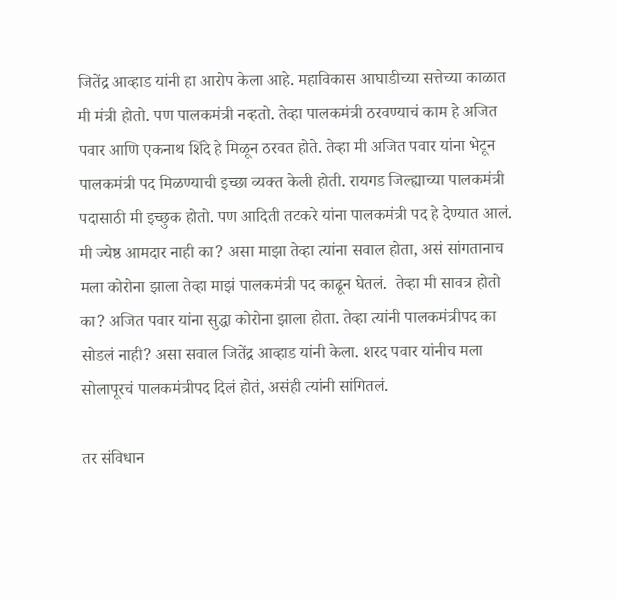जितेंद्र आव्हाड यांनी हा आरोप केला आहे. महाविकास आघाडीच्या सत्तेच्या काळात मी मंत्री होतो. पण पालकमंत्री नव्हतो. तेव्हा पालकमंत्री ठरवण्याचं काम हे अजित पवार आणि एकनाथ शिंदे हे मिळून ठरवत होते. तेव्हा मी अजित पवार यांना भेटून पालकमंत्री पद मिळण्याची इच्छा व्यक्त केली होती. रायगड जिल्ह्याच्या पालकमंत्री पदासाठी मी इच्छुक होतो. पण आदिती तटकरे यांना पालकमंत्री पद हे देण्यात आलं. मी ज्येष्ठ आमदार नाही का? असा माझा तेव्हा त्यांना सवाल होता, असं सांगतानाच मला कोरोना झाला तेव्हा माझं पालकमंत्री पद काढून घेतलं.  तेव्हा मी सावत्र होतो का? अजित पवार यांना सुद्धा कोरोना झाला होता. तेव्हा त्यांनी पालकमंत्रीपद का सोडलं नाही? असा सवाल जितेंद्र आव्हाड यांनी केला. शरद पवार यांनीच मला सोलापूरचं पालकमंत्रीपद दिलं होतं, असंही त्यांनी सांगितलं.

तर संविधान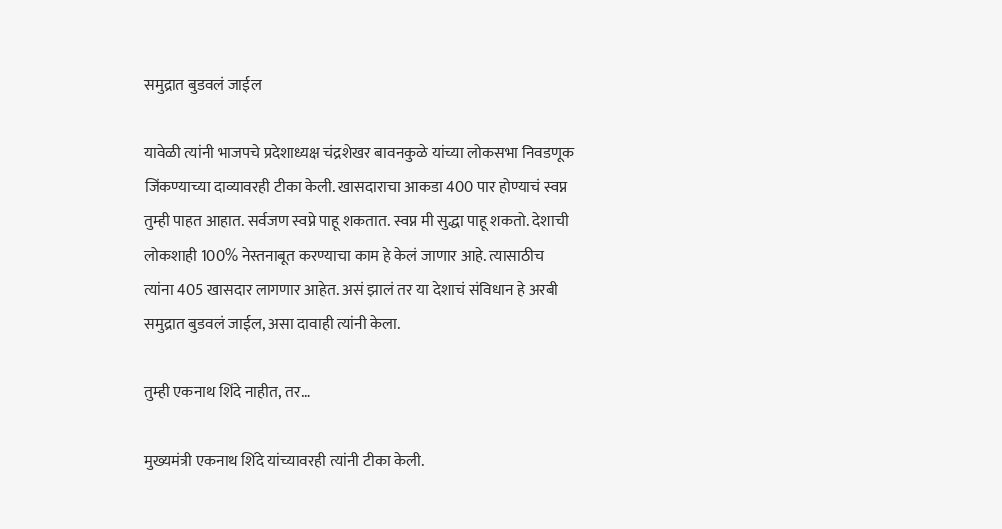समुद्रात बुडवलं जाईल

यावेळी त्यांनी भाजपचे प्रदेशाध्यक्ष चंद्रशेखर बावनकुळे यांच्या लोकसभा निवडणूक जिंकण्याच्या दाव्यावरही टीका केली. खासदाराचा आकडा 400 पार होण्याचं स्वप्न तुम्ही पाहत आहात. सर्वजण स्वप्ने पाहू शकतात. स्वप्न मी सुद्धा पाहू शकतो. देशाची लोकशाही 100% नेस्तनाबूत करण्याचा काम हे केलं जाणार आहे. त्यासाठीच त्यांना 405 खासदार लागणार आहेत. असं झालं तर या देशाचं संविधान हे अरबी समुद्रात बुडवलं जाईल, असा दावाही त्यांनी केला.

तुम्ही एकनाथ शिंदे नाहीत, तर…

मुख्यमंत्री एकनाथ शिंदे यांच्यावरही त्यांनी टीका केली.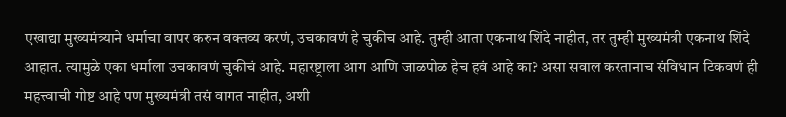एखाद्या मुख्यमंत्र्याने धर्माचा वापर करुन वक्तव्य करणं, उचकावणं हे चुकीच आहे. तुम्ही आता एकनाथ शिंदे नाहीत, तर तुम्ही मुख्यमंत्री एकनाथ शिंदे आहात. त्यामुळे एका धर्माला उचकावणं चुकीचं आहे. महारष्ट्राला आग आणि जाळपोळ हेच हवं आहे का? असा सवाल करतानाच संविधान टिकवणं ही महत्त्वाची गोष्ट आहे पण मुख्यमंत्री तसं वागत नाहीत, अशी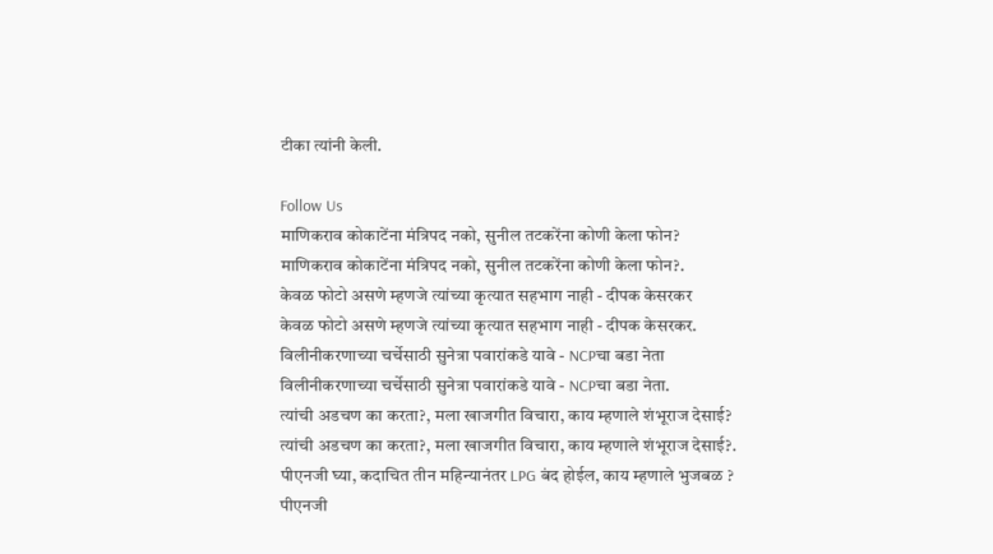टीका त्यांनी केली.

Follow Us
माणिकराव कोकाटेंना मंत्रिपद नको, सुनील तटकरेंना कोणी केला फोन?
माणिकराव कोकाटेंना मंत्रिपद नको, सुनील तटकरेंना कोणी केला फोन?.
केवळ फोटो असणे म्हणजे त्यांच्या कृत्यात सहभाग नाही - दीपक केसरकर
केवळ फोटो असणे म्हणजे त्यांच्या कृत्यात सहभाग नाही - दीपक केसरकर.
विलीनीकरणाच्या चर्चेसाठी सुनेत्रा पवारांकडे यावे - NCPचा बडा नेता
विलीनीकरणाच्या चर्चेसाठी सुनेत्रा पवारांकडे यावे - NCPचा बडा नेता.
त्यांची अडचण का करता?, मला खाजगीत विचारा, काय म्हणाले शंभूराज देसाई?
त्यांची अडचण का करता?, मला खाजगीत विचारा, काय म्हणाले शंभूराज देसाई?.
पीएनजी घ्या, कदाचित तीन महिन्यानंतर LPG बंद होईल, काय म्हणाले भुजबळ ?
पीएनजी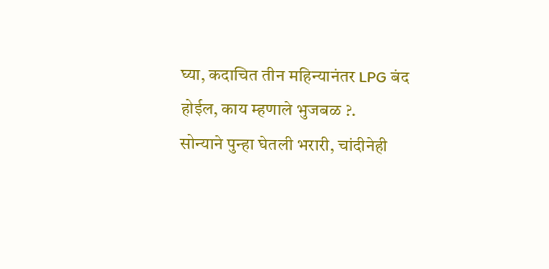घ्या, कदाचित तीन महिन्यानंतर LPG बंद होईल, काय म्हणाले भुजबळ ?.
सोन्याने पुन्हा घेतली भरारी, चांदीनेही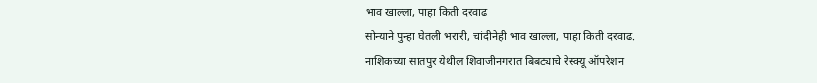भाव खाल्ला, पाहा किती दरवाढ
सोन्याने पुन्हा घेतली भरारी, चांदीनेही भाव खाल्ला, पाहा किती दरवाढ.
नाशिकच्या सातपुर येथील शिवाजीनगरात बिबट्याचे रेस्क्यू ऑपरेशन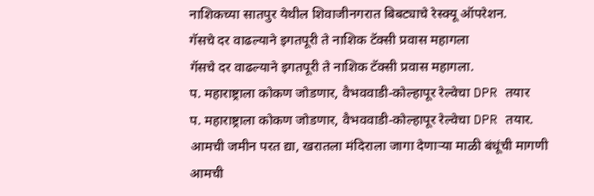नाशिकच्या सातपुर येथील शिवाजीनगरात बिबट्याचे रेस्क्यू ऑपरेशन.
गॅसचे दर वाढल्याने इगतपूरी ते नाशिक टॅक्सी प्रवास महागला
गॅसचे दर वाढल्याने इगतपूरी ते नाशिक टॅक्सी प्रवास महागला.
प. महाराष्ट्राला कोकण जोडणार, वैभववाडी-कोल्हापूर रेल्वेचा DPR तयार
प. महाराष्ट्राला कोकण जोडणार, वैभववाडी-कोल्हापूर रेल्वेचा DPR तयार.
आमची जमीन परत द्या, खरातला मंदिराला जागा देणाऱ्या माळी बंधूंची मागणी
आमची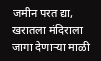जमीन परत द्या, खरातला मंदिराला जागा देणाऱ्या माळी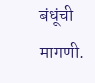बंधूंची मागणी.